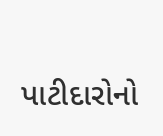પાટીદારોનો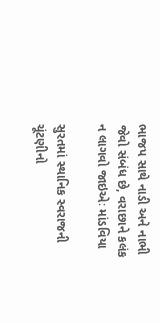ભાજપ સાથે નાડી અને નાભી જેવો સંબંધ છે, વરાછાને કલંક ન લાગવો જાઇએઃ માંડવિયા

સુરતમાં સ્થાનિક સ્વરાજની ચૂંટણીનો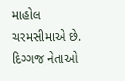માહોલ ચરમસીમાએ છે. દિગ્ગજ નેતાઓ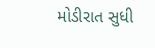મોડીરાત સુધી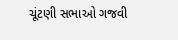ચૂંટણી સભાઓ ગજવી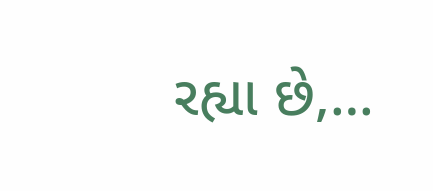રહ્યા છે,…